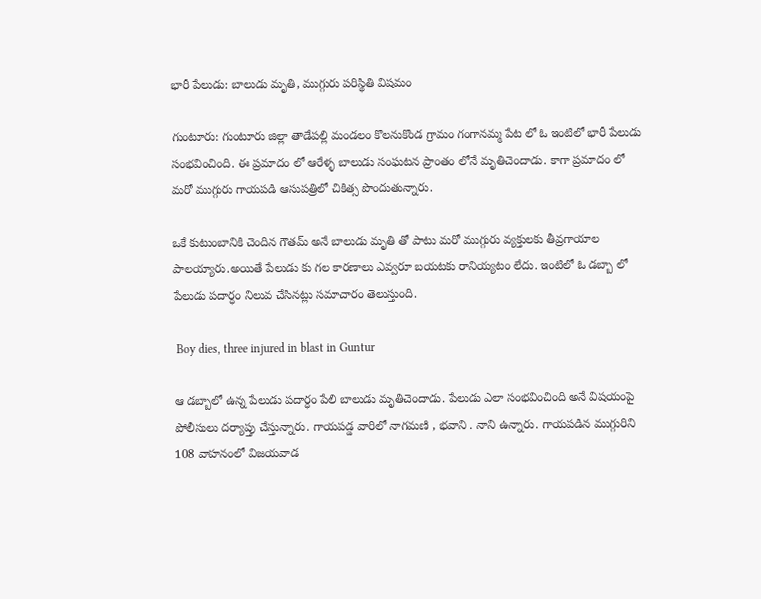భారీ పేలుడు: బాలుడు మృతి, ముగ్గురు పరిస్థితి విషమం

గుంటూరు: గుంటూరు జిల్లా తాడేపల్లి మండలం కొలనుకొండ గ్రామం గంగానమ్మ పేట లో ఓ ఇంటిలో భారీ పేలుడు సంభవించింది. ఈ ప్రమాదం లో ఆరేళ్ళ బాలుడు సంఘటన ప్రాంతం లోనే మృతిచెందాడు. కాగా ప్రమాదం లో మరో ముగ్గురు గాయపడి ఆసుపత్రిలో చికిత్స పొందుతున్నారు.

ఒకే కుటుంబానికి చెందిన గౌతమ్ అనే బాలుడు మృతి తో పాటు మరో ముగ్గురు వ్యక్తులకు తీవ్రగాయాల పాలయ్యారు.అయితే పేలుడు కు గల కారణాలు ఎవ్వరూ బయటకు రానియ్యటం లేదు. ఇంటిలో ఓ డబ్బా లో పేలుడు పదార్ధం నిలువ చేసినట్లు సమాచారం తెలుస్తుంది.

 Boy dies, three injured in blast in Guntur

ఆ డబ్బాలో ఉన్న పేలుడు పదార్ధం పేలి బాలుడు మృతిచెందాడు. పేలుడు ఎలా సంభవించింది అనే విషయంపై పోలీసులు దర్యాప్తు చేస్తున్నారు. గాయపడ్డ వారిలో నాగమణి , భవాని . నాని ఉన్నారు. గాయపడిన ముగ్గురిని 108 వాహనంలో విజయవాడ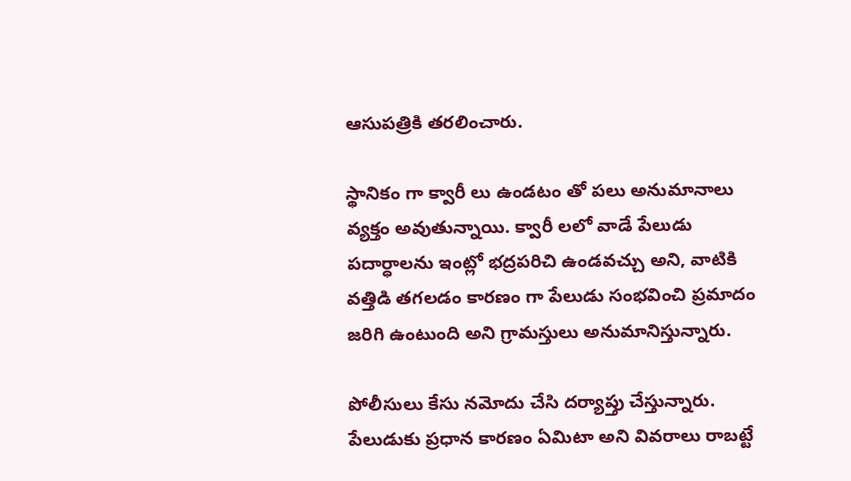ఆసుపత్రికి తరలించారు.

స్థానికం గా క్వారీ లు ఉండటం తో పలు అనుమానాలు వ్యక్తం అవుతున్నాయి. క్వారీ లలో వాడే పేలుడు పదార్ధాలను ఇంట్లో భద్రపరిచి ఉండవచ్చు అని, వాటికి వత్తిడి తగలడం కారణం గా పేలుడు సంభవించి ప్రమాదం జరిగి ఉంటుంది అని గ్రామస్తులు అనుమానిస్తున్నారు.

పోలీసులు కేసు నమోదు చేసి దర్యాప్తు చేస్తున్నారు. పేలుడుకు ప్రధాన కారణం ఏమిటా అని వివరాలు రాబట్టే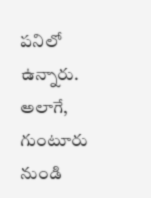పనిలో ఉన్నారు. అలాగే, గుంటూరు నుండి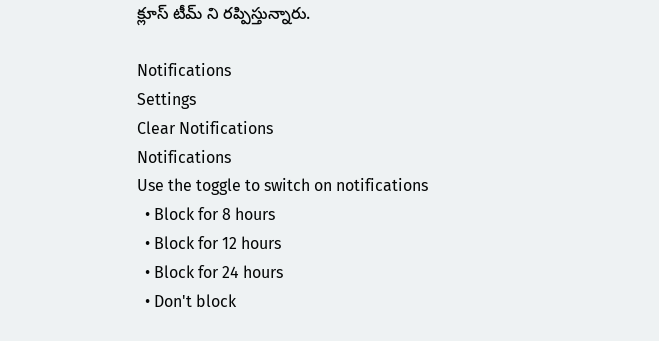క్లూస్ టీమ్ ని రప్పిస్తున్నారు.

Notifications
Settings
Clear Notifications
Notifications
Use the toggle to switch on notifications
  • Block for 8 hours
  • Block for 12 hours
  • Block for 24 hours
  • Don't block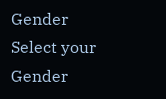Gender
Select your Gender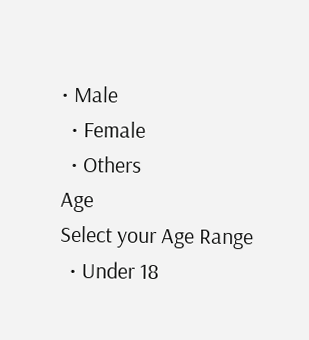• Male
  • Female
  • Others
Age
Select your Age Range
  • Under 18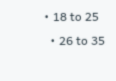• 18 to 25
  • 26 to 35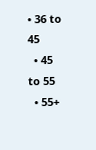• 36 to 45
  • 45 to 55
  • 55+